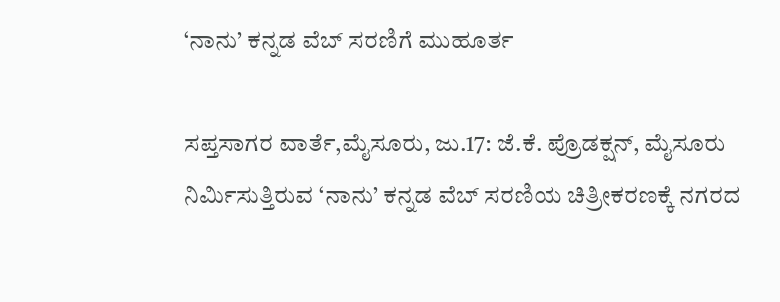‘ನಾನು’ ಕನ್ನಡ ವೆಬ್ ಸರಣಿಗೆ ಮುಹೂರ್ತ

ಸಪ್ತಸಾಗರ ವಾರ್ತೆ,ಮೈಸೂರು, ಜು.17: ಜೆ.ಕೆ. ಪ್ರೊಡಕ್ಷನ್, ಮೈಸೂರು ನಿರ್ಮಿಸುತ್ತಿರುವ ‘ನಾನು’ ಕನ್ನಡ ವೆಬ್ ಸರಣಿಯ ಚಿತ್ರೀಕರಣಕ್ಕೆ ನಗರದ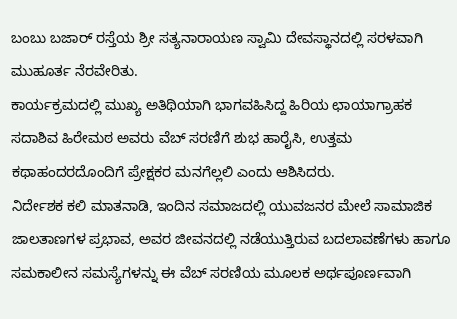ಬಂಬು ಬಜಾರ್ ರಸ್ತೆಯ ಶ್ರೀ ಸತ್ಯನಾರಾಯಣ ಸ್ವಾಮಿ ದೇವಸ್ಥಾನದಲ್ಲಿ ಸರಳವಾಗಿ ಮುಹೂರ್ತ ನೆರವೇರಿತು.
ಕಾರ್ಯಕ್ರಮದಲ್ಲಿ ಮುಖ್ಯ ಅತಿಥಿಯಾಗಿ ಭಾಗವಹಿಸಿದ್ದ ಹಿರಿಯ ಛಾಯಾಗ್ರಾಹಕ ಸದಾಶಿವ ಹಿರೇಮಠ ಅವರು ವೆಬ್ ಸರಣಿಗೆ ಶುಭ ಹಾರೈಸಿ, ಉತ್ತಮ ಕಥಾಹಂದರದೊಂದಿಗೆ ಪ್ರೇಕ್ಷಕರ ಮನಗೆಲ್ಲಲಿ ಎಂದು ಆಶಿಸಿದರು.
ನಿರ್ದೇಶಕ ಕಲಿ ಮಾತನಾಡಿ, ಇಂದಿನ ಸಮಾಜದಲ್ಲಿ ಯುವಜನರ ಮೇಲೆ ಸಾಮಾಜಿಕ ಜಾಲತಾಣಗಳ ಪ್ರಭಾವ, ಅವರ ಜೀವನದಲ್ಲಿ ನಡೆಯುತ್ತಿರುವ ಬದಲಾವಣೆಗಳು ಹಾಗೂ ಸಮಕಾಲೀನ ಸಮಸ್ಯೆಗಳನ್ನು ಈ ವೆಬ್ ಸರಣಿಯ ಮೂಲಕ ಅರ್ಥಪೂರ್ಣವಾಗಿ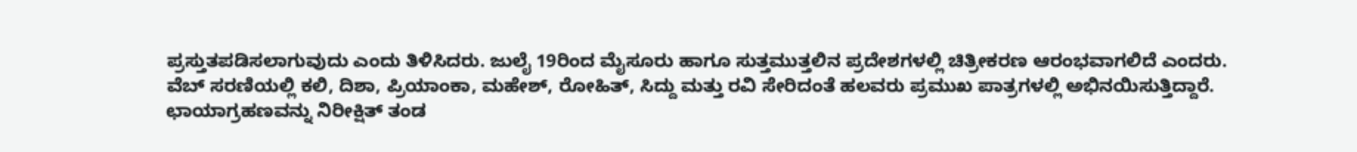ಪ್ರಸ್ತುತಪಡಿಸಲಾಗುವುದು ಎಂದು ತಿಳಿಸಿದರು. ಜುಲೈ 19ರಿಂದ ಮೈಸೂರು ಹಾಗೂ ಸುತ್ತಮುತ್ತಲಿನ ಪ್ರದೇಶಗಳಲ್ಲಿ ಚಿತ್ರೀಕರಣ ಆರಂಭವಾಗಲಿದೆ ಎಂದರು.
ವೆಬ್ ಸರಣಿಯಲ್ಲಿ ಕಲಿ, ದಿಶಾ, ಪ್ರಿಯಾಂಕಾ, ಮಹೇಶ್, ರೋಹಿತ್, ಸಿದ್ದು ಮತ್ತು ರವಿ ಸೇರಿದಂತೆ ಹಲವರು ಪ್ರಮುಖ ಪಾತ್ರಗಳಲ್ಲಿ ಅಭಿನಯಿಸುತ್ತಿದ್ದಾರೆ.
ಛಾಯಾಗ್ರಹಣವನ್ನು ನಿರೀಕ್ಷಿತ್ ತಂಡ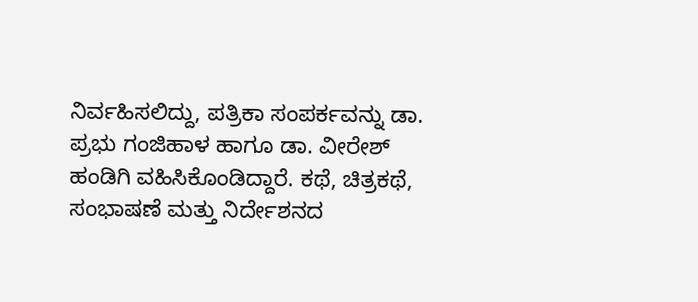ನಿರ್ವಹಿಸಲಿದ್ದು, ಪತ್ರಿಕಾ ಸಂಪರ್ಕವನ್ನು ಡಾ. ಪ್ರಭು ಗಂಜಿಹಾಳ ಹಾಗೂ ಡಾ. ವೀರೇಶ್ ಹಂಡಿಗಿ ವಹಿಸಿಕೊಂಡಿದ್ದಾರೆ. ಕಥೆ, ಚಿತ್ರಕಥೆ, ಸಂಭಾಷಣೆ ಮತ್ತು ನಿರ್ದೇಶನದ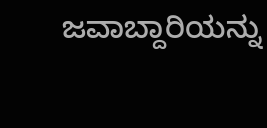ಜವಾಬ್ದಾರಿಯನ್ನು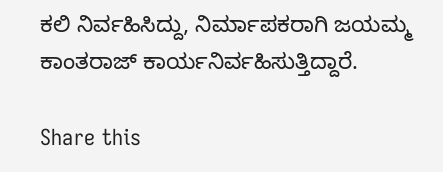ಕಲಿ ನಿರ್ವಹಿಸಿದ್ದು, ನಿರ್ಮಾಪಕರಾಗಿ ಜಯಮ್ಮ ಕಾಂತರಾಜ್ ಕಾರ್ಯನಿರ್ವಹಿಸುತ್ತಿದ್ದಾರೆ.

Share this